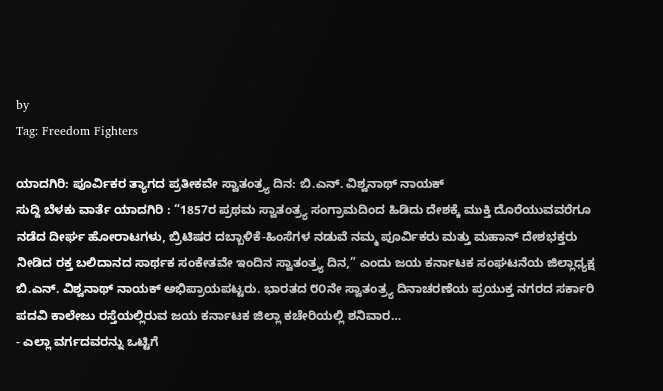by
Tag: Freedom Fighters

ಯಾದಗಿರಿ: ಪೂರ್ವಿಕರ ತ್ಯಾಗದ ಪ್ರತೀಕವೇ ಸ್ವಾತಂತ್ರ್ಯ ದಿನ: ಬಿ.ಎನ್. ವಿಶ್ವನಾಥ್ ನಾಯಕ್
ಸುದ್ದಿ ಬೆಳಕು ವಾರ್ತೆ ಯಾದಗಿರಿ : “1857ರ ಪ್ರಥಮ ಸ್ವಾತಂತ್ರ್ಯ ಸಂಗ್ರಾಮದಿಂದ ಹಿಡಿದು ದೇಶಕ್ಕೆ ಮುಕ್ತಿ ದೊರೆಯುವವರೆಗೂ ನಡೆದ ದೀರ್ಘ ಹೋರಾಟಗಳು, ಬ್ರಿಟಿಷರ ದಬ್ಬಾಳಿಕೆ-ಹಿಂಸೆಗಳ ನಡುವೆ ನಮ್ಮ ಪೂರ್ವಿಕರು ಮತ್ತು ಮಹಾನ್ ದೇಶಭಕ್ತರು ನೀಡಿದ ರಕ್ತ ಬಲಿದಾನದ ಸಾರ್ಥಕ ಸಂಕೇತವೇ ಇಂದಿನ ಸ್ವಾತಂತ್ರ್ಯ ದಿನ,” ಎಂದು ಜಯ ಕರ್ನಾಟಕ ಸಂಘಟನೆಯ ಜಿಲ್ಲಾಧ್ಯಕ್ಷ ಬಿ.ಎನ್. ವಿಶ್ವನಾಥ್ ನಾಯಕ್ ಅಭಿಪ್ರಾಯಪಟ್ಟರು. ಭಾರತದ ೮೦ನೇ ಸ್ವಾತಂತ್ರ್ಯ ದಿನಾಚರಣೆಯ ಪ್ರಯುಕ್ತ ನಗರದ ಸರ್ಕಾರಿ ಪದವಿ ಕಾಲೇಜು ರಸ್ತೆಯಲ್ಲಿರುವ ಜಯ ಕರ್ನಾಟಕ ಜಿಲ್ಲಾ ಕಚೇರಿಯಲ್ಲಿ ಶನಿವಾರ…
- ಎಲ್ಲಾ ವರ್ಗದವರನ್ನು ಒಟ್ಟಿಗೆ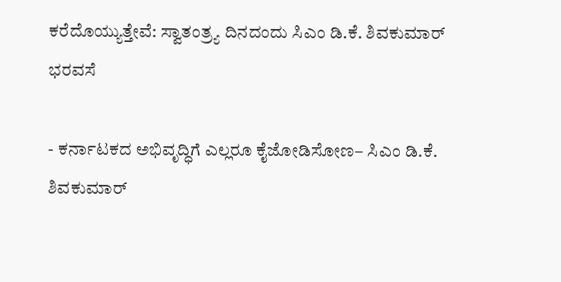ಕರೆದೊಯ್ಯುತ್ತೇವೆ: ಸ್ವಾತಂತ್ರ್ಯ ದಿನದಂದು ಸಿಎಂ ಡಿ.ಕೆ. ಶಿವಕುಮಾರ್ ಭರವಸೆ

- ಕರ್ನಾಟಕದ ಅಭಿವೃದ್ಧಿಗೆ ಎಲ್ಲರೂ ಕೈಜೋಡಿಸೋಣ– ಸಿಎಂ ಡಿ.ಕೆ. ಶಿವಕುಮಾರ್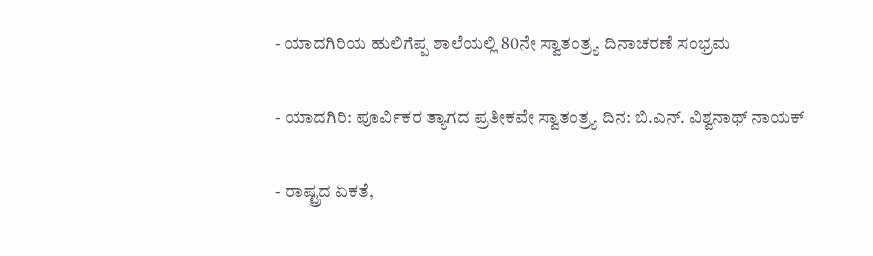- ಯಾದಗಿರಿಯ ಹುಲಿಗೆಪ್ಪ ಶಾಲೆಯಲ್ಲಿ 80ನೇ ಸ್ವಾತಂತ್ರ್ಯ ದಿನಾಚರಣೆ ಸಂಭ್ರಮ

- ಯಾದಗಿರಿ: ಪೂರ್ವಿಕರ ತ್ಯಾಗದ ಪ್ರತೀಕವೇ ಸ್ವಾತಂತ್ರ್ಯ ದಿನ: ಬಿ.ಎನ್. ವಿಶ್ವನಾಥ್ ನಾಯಕ್

- ರಾಷ್ಟ್ರದ ಏಕತೆ,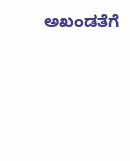ಅಖಂಡತೆಗೆ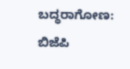ಬದ್ಧರಾಗೋಣ: ಬಿಜೆಪಿ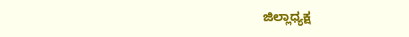ಜಿಲ್ಲಾಧ್ಯಕ್ಷ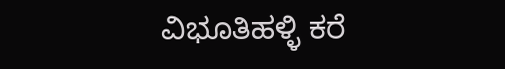ವಿಭೂತಿಹಳ್ಳಿ ಕರೆ